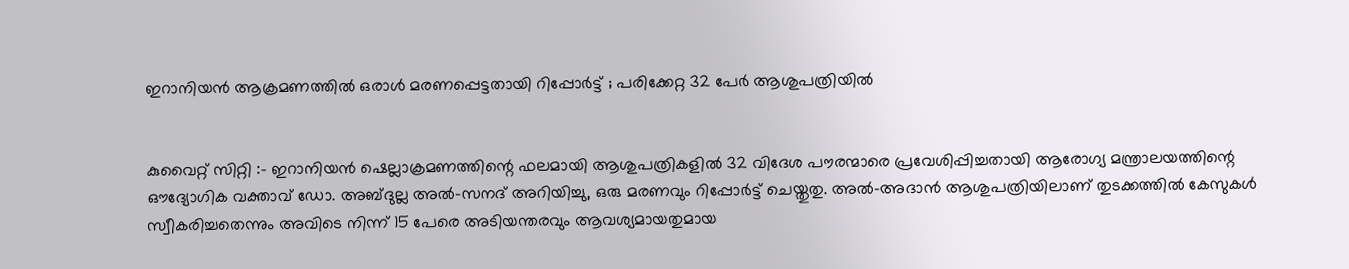ഇറാനിയൻ ആക്രമണത്തിൽ ഒരാൾ മരണപ്പെട്ടതായി റിപ്പോർട്ട് ; പരിക്കേറ്റ 32 പേർ ആശുപത്രിയിൽ


കുവൈറ്റ് സിറ്റി :- ഇറാനിയൻ ഷെല്ലാക്രമണത്തിന്റെ ഫലമായി ആശുപത്രികളിൽ 32 വിദേശ പൗരന്മാരെ പ്രവേശിപ്പിച്ചതായി ആരോഗ്യ മന്ത്രാലയത്തിന്റെ ഔദ്യോഗിക വക്താവ് ഡോ. അബ്‌ദുല്ല അൽ-സനദ് അറിയിച്ചു, ഒരു മരണവും റിപ്പോർട്ട് ചെയ്തു‌തു. അൽ-അദാൻ ആശുപത്രിയിലാണ് തുടക്കത്തിൽ കേസുകൾ സ്വീകരിച്ചതെന്നും അവിടെ നിന്ന് 15 പേരെ അടിയന്തരവും ആവശ്യമായതുമായ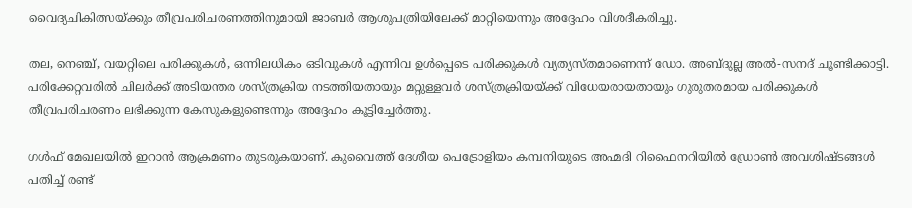വൈദ്യചികിത്സയ്ക്കും തീവ്രപരിചരണത്തിനുമായി ജാബർ ആശുപത്രിയിലേക്ക് മാറ്റിയെന്നും അദ്ദേഹം വിശദീകരിച്ചു.

തല, നെഞ്ച്, വയറ്റിലെ പരിക്കുകൾ, ഒന്നിലധികം ഒടിവുകൾ എന്നിവ ഉൾപ്പെടെ പരിക്കുകൾ വ്യത്യസ്‌തമാണെന്ന് ഡോ. അബ്ദു‌ല്ല അൽ-സനദ് ചൂണ്ടിക്കാട്ടി. പരിക്കേറ്റവരിൽ ചിലർക്ക് അടിയന്തര ശസ്ത്രക്രിയ നടത്തിയതായും മറ്റുള്ളവർ ശസ്ത്രക്രിയയ്ക്ക് വിധേയരായതായും ഗുരുതരമായ പരിക്കുകൾ തീവ്രപരിചരണം ലഭിക്കുന്ന കേസുകളുണ്ടെന്നും അദ്ദേഹം കൂട്ടിച്ചേർത്തു.

ഗൾഫ് മേഖലയിൽ ഇറാൻ ആക്രമണം തുടരുകയാണ്. കുവൈത്ത് ദേശീയ പെട്രോളിയം കമ്പനിയുടെ അഹ്മദി റിഫൈനറിയിൽ ഡ്രോൺ അവശിഷ്ടങ്ങൾ പതിച്ച് രണ്ട്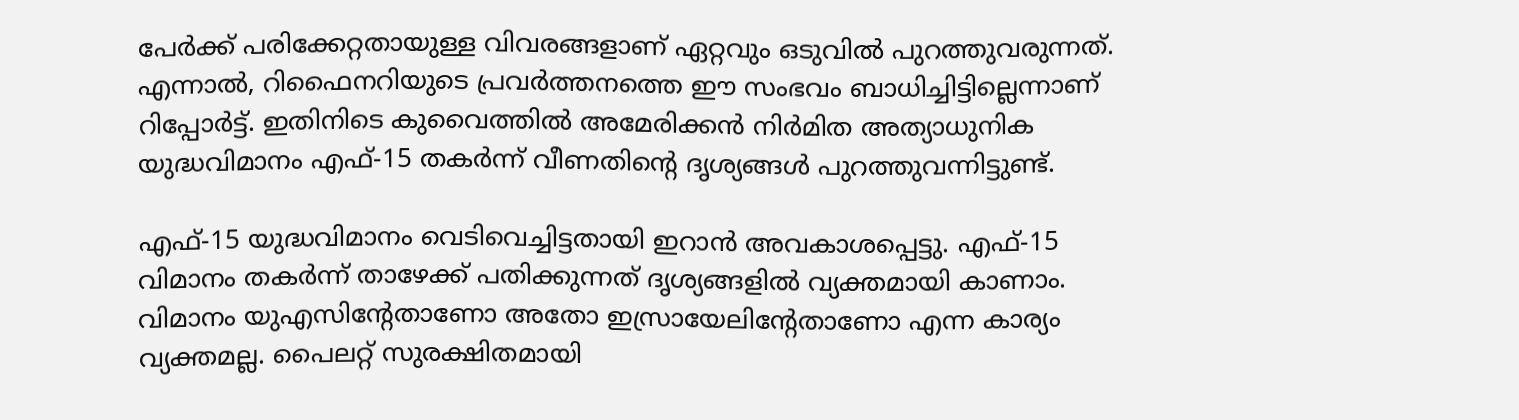പേർക്ക് പരിക്കേറ്റതായുള്ള വിവരങ്ങളാണ് ഏറ്റവും ഒടുവിൽ പുറത്തുവരുന്നത്. എന്നാൽ, റിഫൈനറിയുടെ പ്രവർത്തനത്തെ ഈ സംഭവം ബാധിച്ചിട്ടില്ലെന്നാണ് റിപ്പോർട്ട്. ഇതിനിടെ കുവൈത്തിൽ അമേരിക്കൻ നിർമിത അത്യാധുനിക യുദ്ധവിമാനം എഫ്-15 തകർന്ന് വീണതിൻ്റെ ദൃശ്യങ്ങൾ പുറത്തുവന്നിട്ടുണ്ട്.

എഫ്-15 യുദ്ധവിമാനം വെടിവെച്ചിട്ടതായി ഇറാൻ അവകാശപ്പെട്ടു. എഫ്-15 വിമാനം തകർന്ന് താഴേക്ക് പതിക്കുന്നത് ദൃശ്യങ്ങളിൽ വ്യക്തമായി കാണാം. വിമാനം യുഎസിൻ്റേതാണോ അതോ ഇസ്രായേലിന്റേതാണോ എന്ന കാര്യം വ്യക്തമല്ല. പൈലറ്റ് സുരക്ഷിതമായി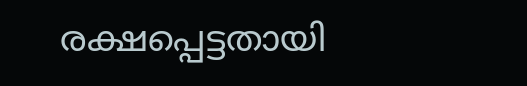രക്ഷപ്പെട്ടതായി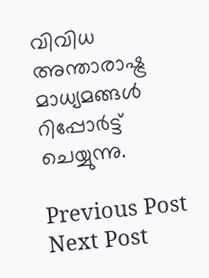വിവിധ അന്താരാഷ്ട്ര മാധ്യമങ്ങൾ റിപ്പോർട്ട് ചെയ്യുന്നു.

Previous Post Next Post